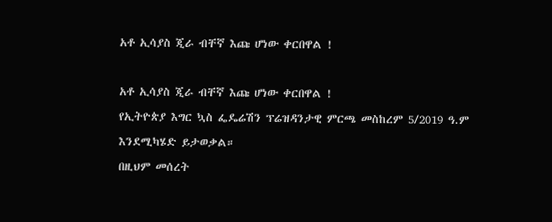አቶ ኢሳያስ ጂራ ብቸኛ እጩ ሆነው ቀርበዋል !

አቶ ኢሳያስ ጂራ ብቸኛ እጩ ሆነው ቀርበዋል !
የኢትዮጵያ እግር ኳስ ፌዴሬሽን ፕሬዝዳንታዊ ምርጫ መስከረም 5/2019 ዓ.ም እንደሚካሄድ ይታወቃል።
በዚህም መሰረት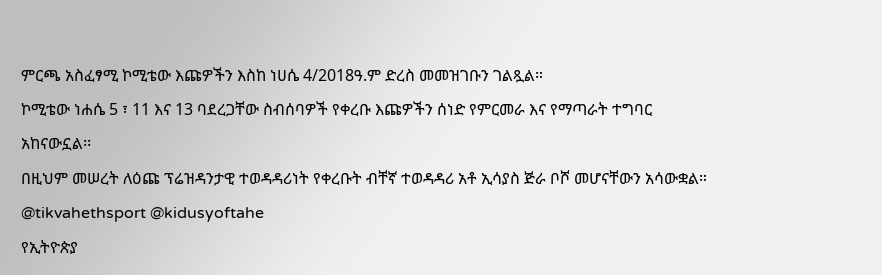ምርጫ አስፈፃሚ ኮሚቴው እጩዎችን እስከ ነሀሴ 4/2018ዓ.ም ድረስ መመዝገቡን ገልጿል።
ኮሚቴው ነሐሴ 5 ፣ 11 እና 13 ባደረጋቸው ስብሰባዎች የቀረቡ እጩዎችን ሰነድ የምርመራ እና የማጣራት ተግባር አከናውኗል፡፡
በዚህም መሠረት ለዕጩ ፕሬዝዳንታዊ ተወዳዳሪነት የቀረቡት ብቸኛ ተወዳዳሪ አቶ ኢሳያስ ጅራ ቦሾ መሆናቸውን አሳውቋል።
@tikvahethsport @kidusyoftahe
የኢትዮጵያ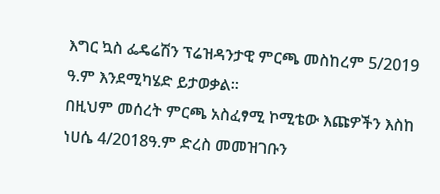እግር ኳስ ፌዴሬሽን ፕሬዝዳንታዊ ምርጫ መስከረም 5/2019 ዓ.ም እንደሚካሄድ ይታወቃል።
በዚህም መሰረት ምርጫ አስፈፃሚ ኮሚቴው እጩዎችን እስከ ነሀሴ 4/2018ዓ.ም ድረስ መመዝገቡን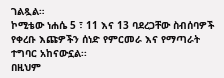ገልጿል።
ኮሚቴው ነሐሴ 5 ፣ 11 እና 13 ባደረጋቸው ስብሰባዎች የቀረቡ እጩዎችን ሰነድ የምርመራ እና የማጣራት ተግባር አከናውኗል፡፡
በዚህም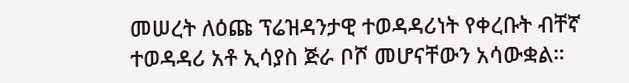መሠረት ለዕጩ ፕሬዝዳንታዊ ተወዳዳሪነት የቀረቡት ብቸኛ ተወዳዳሪ አቶ ኢሳያስ ጅራ ቦሾ መሆናቸውን አሳውቋል።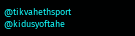@tikvahethsport @kidusyoftahe